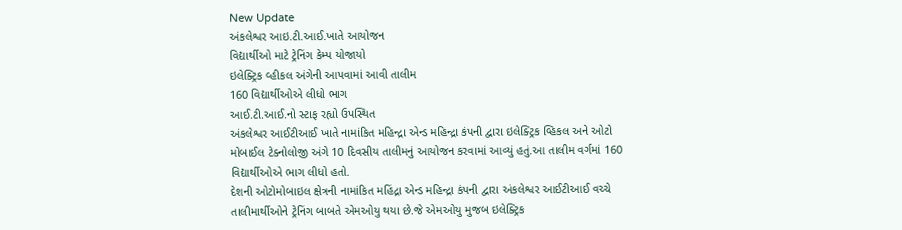New Update
અંકલેશ્વર આઇ.ટી.આઈ.ખાતે આયોજન
વિદ્યાર્થીઓ માટે ટ્રેનિંગ કેમ્પ યોજાયો
ઇલેક્ટ્રિક વ્હીકલ અંગેની આપવામાં આવી તાલીમ
160 વિદ્યાર્થીઓએ લીધો ભાગ
આઈ.ટી.આઈ.નો સ્ટાફ રહ્યો ઉપસ્થિત
અંકલેશ્વર આઈટીઆઈ ખાતે નામાંકિત મહિન્દ્રા એન્ડ મહિન્દ્રા કંપની દ્વારા ઇલેક્ટ્રિક વ્હિકલ અને ઓટો મોબાઈલ ટેક્નોલોજી અંગે 10 દિવસીય તાલીમનું આયોજન કરવામાં આવ્યું હતું.આ તાલીમ વર્ગમાં 160 વિદ્યાર્થીઓએ ભાગ લીધો હતો.
દેશની ઓટોમોબાઇલ ક્ષેત્રની નામાંકિત મહિંદ્રા એન્ડ મહિન્દ્રા કંપની દ્વારા અંકલેશ્વર આઈટીઆઈ વચ્ચે તાલીમાર્થીઓને ટ્રેનિંગ બાબતે એમઓયુ થયા છે.જે એમઓયુ મુજબ ઇલેક્ટ્રિક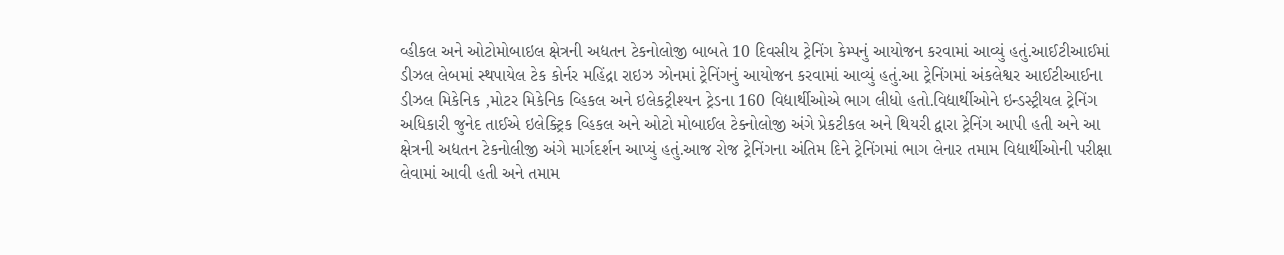વ્હીકલ અને ઓટોમોબાઇલ ક્ષેત્રની અદ્યતન ટેકનોલોજી બાબતે 10 દિવસીય ટ્રેનિંગ કેમ્પનું આયોજન કરવામાં આવ્યું હતું.આઈટીઆઈમાં ડીઝલ લેબમાં સ્થપાયેલ ટેક કોર્નર મહિંદ્રા રાઇઝ ઝોનમાં ટ્રેનિંગનું આયોજન કરવામાં આવ્યું હતું.આ ટ્રેનિંગમાં અંકલેશ્વર આઈટીઆઈના ડીઝલ મિકેનિક ,મોટર મિકેનિક વ્હિકલ અને ઇલેકટ્રીશ્યન ટ્રેડના 160 વિદ્યાર્થીઓએ ભાગ લીધો હતો.વિદ્યાર્થીઓને ઇન્ડસ્ટ્રીયલ ટ્રેનિંગ અધિકારી જુનેદ તાઈએ ઇલેક્ટ્રિક વ્હિકલ અને ઓટો મોબાઈલ ટેક્નોલોજી અંગે પ્રેકટીકલ અને થિયરી દ્વારા ટ્રેનિંગ આપી હતી અને આ ક્ષેત્રની અદ્યતન ટેકનોલીજી અંગે માર્ગદર્શન આપ્યું હતું.આજ રોજ ટ્રેનિંગના અંતિમ દિને ટ્રેનિંગમાં ભાગ લેનાર તમામ વિદ્યાર્થીઓની પરીક્ષા લેવામાં આવી હતી અને તમામ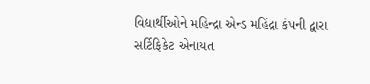વિદ્યાર્થીઓને મહિન્દ્રા એન્ડ મહિંદ્રા કંપની દ્વારા સર્ટિફિકેટ એનાયત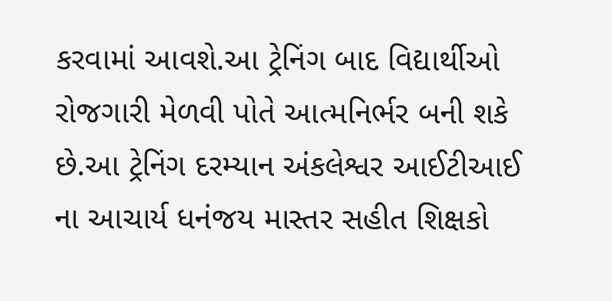કરવામાં આવશે.આ ટ્રેનિંગ બાદ વિદ્યાર્થીઓ રોજગારી મેળવી પોતે આત્મનિર્ભર બની શકે છે.આ ટ્રેનિંગ દરમ્યાન અંકલેશ્વર આઈટીઆઈ ના આચાર્ય ધનંજય માસ્તર સહીત શિક્ષકો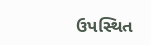ઉપસ્થિત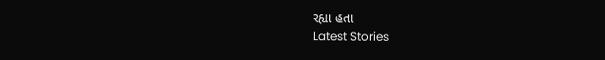રહ્યા હતા
Latest Stories